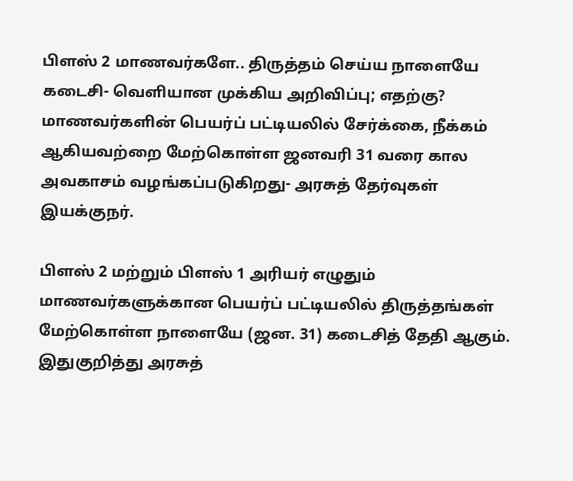பிளஸ் 2 மாணவர்களே.. திருத்தம் செய்ய நாளையே கடைசி- வெளியான முக்கிய அறிவிப்பு; எதற்கு?
மாணவர்களின் பெயர்ப் பட்டியலில் சேர்க்கை, நீக்கம் ஆகியவற்றை மேற்கொள்ள ஜனவரி 31 வரை கால அவகாசம் வழங்கப்படுகிறது- அரசுத் தேர்வுகள் இயக்குநர்.

பிளஸ் 2 மற்றும் பிளஸ் 1 அரியர் எழுதும் மாணவர்களுக்கான பெயர்ப் பட்டியலில் திருத்தங்கள் மேற்கொள்ள நாளையே (ஜன. 31) கடைசித் தேதி ஆகும்.
இதுகுறித்து அரசுத்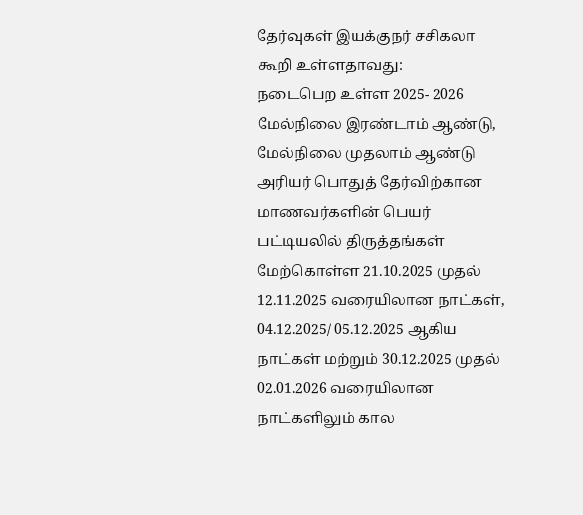தேர்வுகள் இயக்குநர் சசிகலா கூறி உள்ளதாவது:
நடைபெற உள்ள 2025- 2026 மேல்நிலை இரண்டாம் ஆண்டு, மேல்நிலை முதலாம் ஆண்டு அரியர் பொதுத் தேர்விற்கான மாணவர்களின் பெயர் பட்டியலில் திருத்தங்கள் மேற்கொள்ள 21.10.2025 முதல் 12.11.2025 வரையிலான நாட்கள், 04.12.2025/ 05.12.2025 ஆகிய நாட்கள் மற்றும் 30.12.2025 முதல் 02.01.2026 வரையிலான நாட்களிலும் கால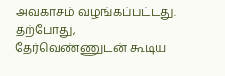அவகாசம் வழங்கப்பட்டது.
தற்போது, தேர்வெண்ணுடன் கூடிய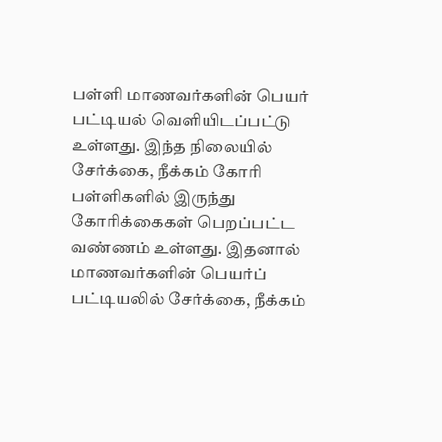பள்ளி மாணவர்களின் பெயர் பட்டியல் வெளியிடப்பட்டு உள்ளது. இந்த நிலையில் சேர்க்கை, நீக்கம் கோரி பள்ளிகளில் இருந்து கோரிக்கைகள் பெறப்பட்ட வண்ணம் உள்ளது. இதனால் மாணவர்களின் பெயர்ப் பட்டியலில் சேர்க்கை, நீக்கம்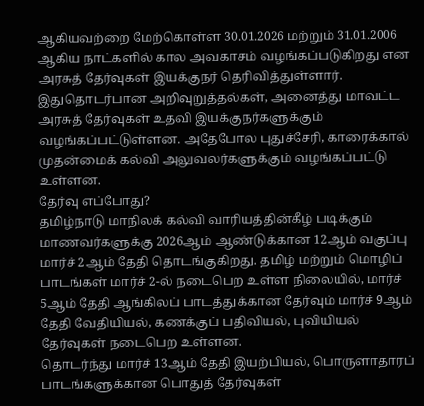ஆகியவற்றை மேற்கொள்ள 30.01.2026 மற்றும் 31.01.2006 ஆகிய நாட்களில் கால அவகாசம் வழங்கப்படுகிறது என அரசுத் தேர்வுகள் இயக்குநர் தெரிவித்துள்ளார்.
இதுதொடர்பான அறிவுறுத்தல்கள், அனைத்து மாவட்ட அரசுத் தேர்வுகள் உதவி இயக்குநர்களுக்கும் வழங்கப்பட்டுள்ளன. அதேபோல புதுச்சேரி, காரைக்கால் முதன்மைக் கல்வி அலுவலர்களுக்கும் வழங்கப்பட்டு உள்ளன.
தேர்வு எப்போது?
தமிழ்நாடு மாநிலக் கல்வி வாரியத்தின்கீழ் படிக்கும் மாணவர்களுக்கு 2026ஆம் ஆண்டுக்கான 12ஆம் வகுப்பு மார்ச் 2ஆம் தேதி தொடங்குகிறது. தமிழ் மற்றும் மொழிப் பாடங்கள் மார்ச் 2-ல் நடைபெற உள்ள நிலையில், மார்ச் 5ஆம் தேதி ஆங்கிலப் பாடத்துக்கான தேர்வும் மார்ச் 9ஆம் தேதி வேதியியல், கணக்குப் பதிவியல், புவியியல் தேர்வுகள் நடைபெற உள்ளன.
தொடர்ந்து மார்ச் 13ஆம் தேதி இயற்பியல், பொருளாதாரப் பாடங்களுக்கான பொதுத் தேர்வுகள்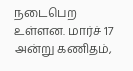நடைபெற உள்ளன. மார்ச் 17 அன்று கணிதம்,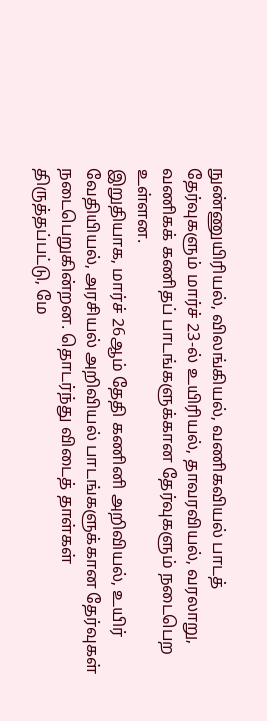நுண்ணுயிரியல், விலங்கியல், வணிகவியல் பாடத் தேர்வுகளும் மார்ச் 23-ல் உயிரியல், தாவரவியல், வரலாறு, வணிகக் கணிதப் பாடங்களுக்கான தேர்வுகளும் நடைபெற உள்ளன.
இறுதியாக, மார்ச் 26ஆம் தேதி கணினி அறிவியல், உயிர் வேதியியல், அரசியல் அறிவியல் பாடங்களுக்கான தேர்வுகள் நடைபெறுகின்றன. தொடர்ந்து விடைத் தாள்கள் திருத்தப்பட்டு, மே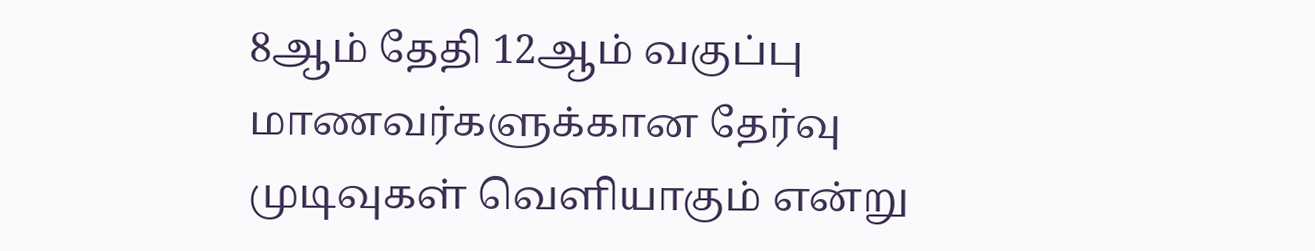8ஆம் தேதி 12ஆம் வகுப்பு மாணவர்களுக்கான தேர்வு முடிவுகள் வெளியாகும் என்று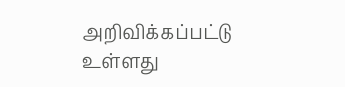அறிவிக்கப்பட்டு உள்ளது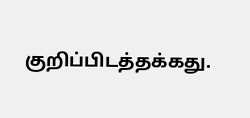குறிப்பிடத்தக்கது.